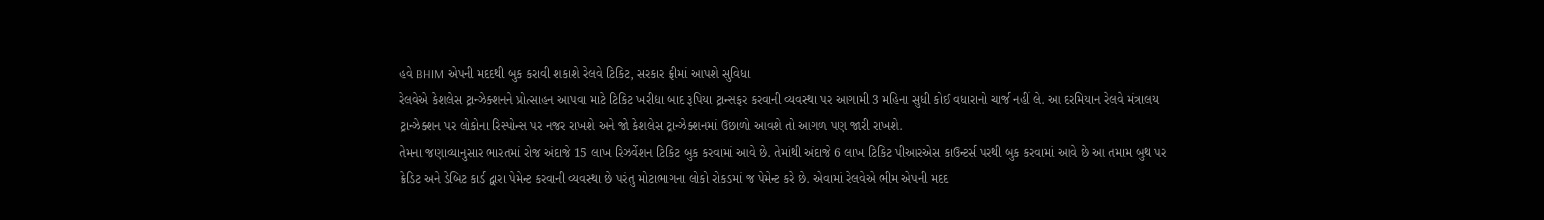હવે BHIM એપની મદદથી બુક કરાવી શકાશે રેલવે ટિકિટ, સરકાર ફ્રીમાં આપશે સુવિધા
રેલવેએ કેશલેસ ટ્રાન્ઝેક્શનને પ્રોત્સાહન આપવા માટે ટિકિટ ખરીદ્યા બાદ રૂપિયા ટ્રાન્સફર કરવાની વ્યવસ્થા પર આગામી 3 મહિના સુધી કોઈ વધારાનો ચાર્જ નહીં લે. આ દરમિયાન રેલવે મંત્રાલય ટ્રાન્ઝેક્શન પર લોકોના રિસ્પોન્સ પર નજર રાખશે અને જો કેશલેસ ટ્રાન્ઝેક્શનમાં ઉછાળો આવશે તો આગળ પણ જારી રાખશે.
તેમના જણાવ્યાનુસાર ભારતમાં રોજ અંદાજે 15 લાખ રિઝર્વેશન ટિકિટ બુક કરવામાં આવે છે. તેમાંથી અંદાજે 6 લાખ ટિકિટ પીઆરએસ કાઉન્ટર્સ પરથી બુક કરવામાં આવે છે આ તમામ બુથ પર ક્રેડિટ અને ડેબિટ કાર્ડ દ્વારા પેમેન્ટ કરવાની વ્યવસ્થા છે પરંતુ મોટાભાગના લોકો રોકડમાં જ પેમેન્ટ કરે છે. એવામાં રેલવેએ ભીમ એપની મદદ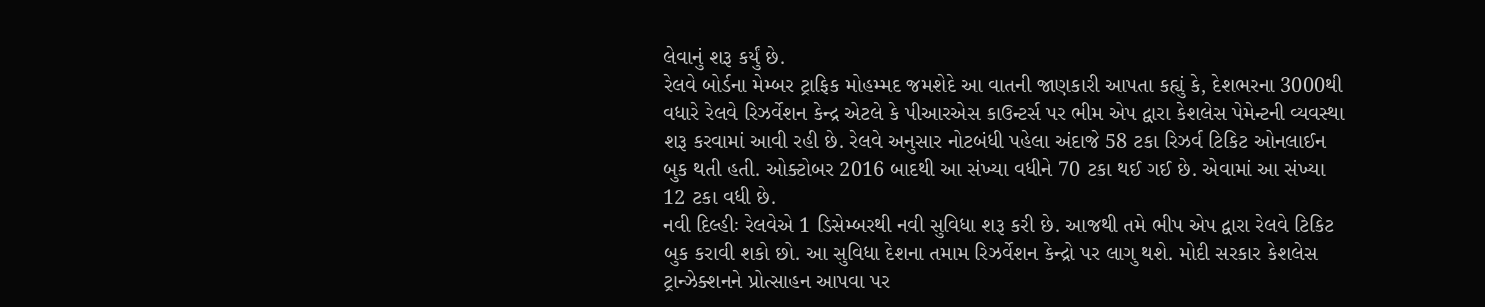લેવાનું શરૂ કર્યું છે.
રેલવે બોર્ડના મેમ્બર ટ્રાફિક મોહમ્મદ જમશેદે આ વાતની જાણકારી આપતા કહ્યું કે, દેશભરના 3000થી વધારે રેલવે રિઝર્વેશન કેન્દ્ર એટલે કે પીઆરએસ કાઉન્ટર્સ પર ભીમ એપ દ્વારા કેશલેસ પેમેન્ટની વ્યવસ્થા શરૂ કરવામાં આવી રહી છે. રેલવે અનુસાર નોટબંધી પહેલા અંદાજે 58 ટકા રિઝર્વ ટિકિટ ઓનલાઈન બુક થતી હતી. ઓક્ટોબર 2016 બાદથી આ સંખ્યા વધીને 70 ટકા થઈ ગઈ છે. એવામાં આ સંખ્યા 12 ટકા વધી છે.
નવી દિલ્હીઃ રેલવેએ 1 ડિસેમ્બરથી નવી સુવિધા શરૂ કરી છે. આજથી તમે ભીપ એપ દ્વારા રેલવે ટિકિટ બુક કરાવી શકો છો. આ સુવિધા દેશના તમામ રિઝર્વેશન કેન્દ્રો પર લાગુ થશે. મોદી સરકાર કેશલેસ ટ્રાન્ઝેક્શનને પ્રોત્સાહન આપવા પર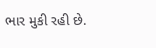ભાર મુકી રહી છે.